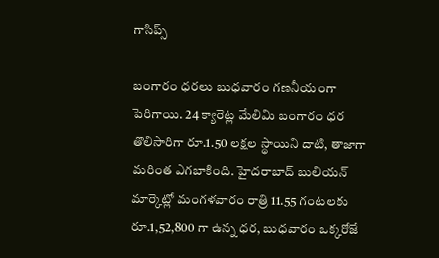గాసిప్స్

బంగారం ధరలు బుధవారం గణనీయంగా పెరిగాయి. 24 క్యారెట్ల మేలిమి బంగారం ధర తొలిసారిగా రూ.1.50 లక్షల స్థాయిని దాటి, తాజాగా మరింత ఎగబాకింది. హైదరాబాద్ బులియన్ మార్కెట్లో మంగళవారం రాత్రి 11.55 గంటలకు రూ.1,52,800 గా ఉన్న ధర, బుధవారం ఒక్కరోజే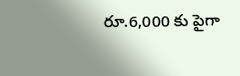రూ.6,000 కు పైగా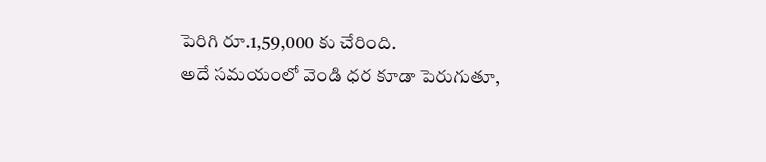పెరిగి రూ.1,59,000 కు చేరింది.
అదే సమయంలో వెండి ధర కూడా పెరుగుతూ,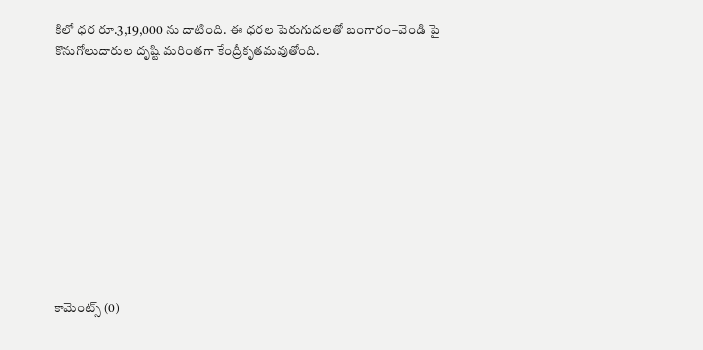కిలో ధర రూ.3,19,000 ను దాటింది. ఈ ధరల పెరుగుదలతో బంగారం–వెండి పై కొనుగోలుదారుల దృష్టి మరింతగా కేంద్రీకృతమవుతోంది.











కామెంట్స్ (0)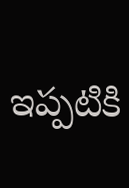ఇప్పటికి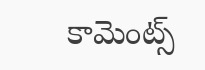కామెంట్స్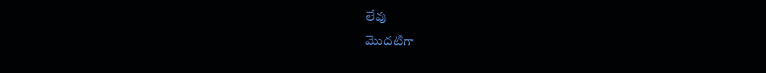లేవు
మొదటిగా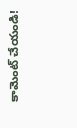కామెంట్ చేయండి!